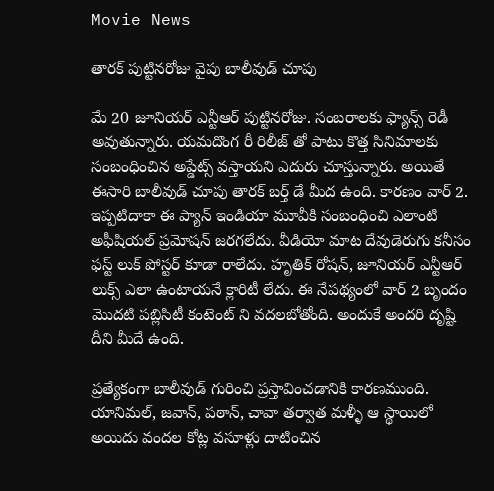Movie News

తారక్ పుట్టినరోజు వైపు బాలీవుడ్ చూపు

మే 20 జూనియర్ ఎన్టీఆర్ పుట్టినరోజు. సంబరాలకు ఫ్యాన్స్ రెడీ అవుతున్నారు. యమదొంగ రీ రిలీజ్ తో పాటు కొత్త సినిమాలకు సంబంధించిన అప్డేట్స్ వస్తాయని ఎదురు చూస్తున్నారు. అయితే ఈసారి బాలీవుడ్ చూపు తారక్ బర్త్ డే మీద ఉంది. కారణం వార్ 2. ఇప్పటిదాకా ఈ ప్యాన్ ఇండియా మూవీకి సంబంధించి ఎలాంటి అఫీషియల్ ప్రమోషన్ జరగలేదు. వీడియో మాట దేవుడెరుగు కనీసం ఫస్ట్ లుక్ పోస్టర్ కూడా రాలేదు. హృతిక్ రోషన్, జూనియర్ ఎన్టీఆర్ లుక్స్ ఎలా ఉంటాయనే క్లారిటీ లేదు. ఈ నేపథ్యంలో వార్ 2 బృందం మొదటి పబ్లిసిటీ కంటెంట్ ని వదలబోతోంది. అందుకే అందరి దృష్టి దీని మీదే ఉంది.

ప్రత్యేకంగా బాలీవుడ్ గురించి ప్రస్తావించడానికి కారణముంది. యానిమల్, జవాన్, పఠాన్, చావా తర్వాత మళ్ళీ ఆ స్థాయిలో అయిదు వందల కోట్ల వసూళ్లు దాటించిన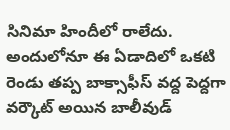సినిమా హిందీలో రాలేదు. అందులోనూ ఈ ఏడాదిలో ఒకటి రెండు తప్ప బాక్సాఫీస్ వద్ద పెద్దగా వర్కౌట్ అయిన బాలీవుడ్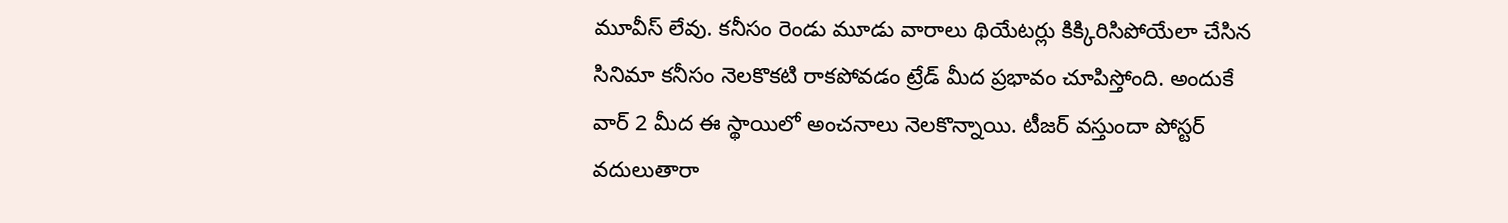మూవీస్ లేవు. కనీసం రెండు మూడు వారాలు థియేటర్లు కిక్కిరిసిపోయేలా చేసిన సినిమా కనీసం నెలకొకటి రాకపోవడం ట్రేడ్ మీద ప్రభావం చూపిస్తోంది. అందుకే వార్ 2 మీద ఈ స్థాయిలో అంచనాలు నెలకొన్నాయి. టీజర్ వస్తుందా పోస్టర్ వదులుతారా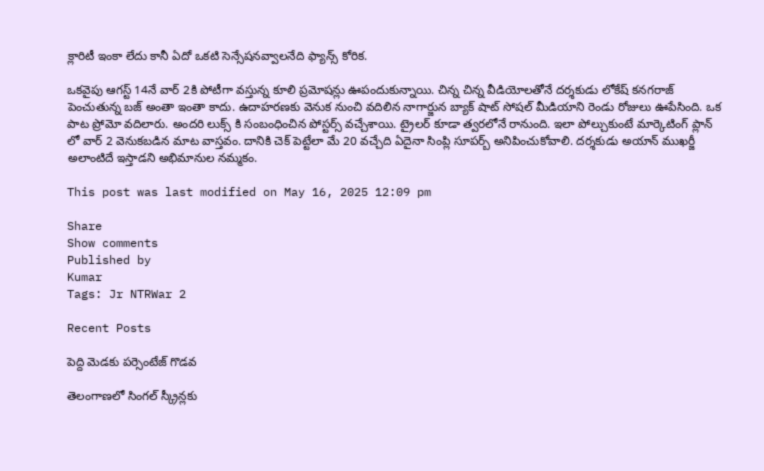క్లారిటీ ఇంకా లేదు కానీ ఏదో ఒకటి సెన్సేషనవ్వాలనేది ఫ్యాన్స్ కోరిక.

ఒకవైపు ఆగస్ట్ 14నే వార్ 2కి పోటీగా వస్తున్న కూలి ప్రమోషన్లు ఊపందుకున్నాయి. చిన్న చిన్న వీడియోలతోనే దర్శకుడు లోకేష్ కనగరాజ్ పెంచుతున్న బజ్ అంతా ఇంతా కాదు. ఉదాహరణకు వెనుక నుంచి వదిలిన నాగార్జున బ్యాక్ షాట్ సోషల్ మీడియాని రెండు రోజులు ఊపేసింది. ఒక పాట ప్రోమో వదిలారు. అందరి లుక్స్ కి సంబంధించిన పోస్టర్స్ వచ్చేశాయి. ట్రైలర్ కూడా త్వరలోనే రానుంది. ఇలా పోల్చుకుంటే మార్కెటింగ్ ప్లాన్ లో వార్ 2 వెనుకబడిన మాట వాస్తవం. దానికి చెక్ పెట్టేలా మే 20 వచ్చేది ఏదైనా సింప్లి సూపర్బ్ అనిపించుకోవాలి. దర్శకుడు అయాన్ ముఖర్జీ అలాంటిదే ఇస్తాడని అభిమానుల నమ్మకం.

This post was last modified on May 16, 2025 12:09 pm

Share
Show comments
Published by
Kumar
Tags: Jr NTRWar 2

Recent Posts

పెద్ది మెడకు పర్సెంటేజ్ గొడవ

తెలంగాణలో సింగల్ స్క్రీన్లకు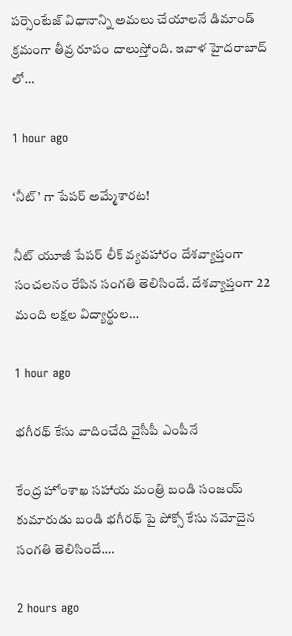పర్సెంటేజ్ విధానాన్ని అమలు చేయాలనే డిమాండ్ క్రమంగా తీవ్ర రూపం దాలుస్తోంది. ఇవాళ హైదరాబాద్ లో…

1 hour ago

‘నీట్’ గా పేపర్ అమ్మేశారట!

నీట్ యూజీ పేపర్ లీక్ వ్యవహారం దేశవ్యాప్తంగా సంచలనం రేపిన సంగతి తెలిసిందే. దేశవ్యాప్తంగా 22 మంది లక్షల విద్యార్థుల…

1 hour ago

భగీరథ్ కేసు వాదించేది వైసీపీ ఎంపీనే

కేంద్ర హోంశాఖ సహాయ మంత్రి బండి సంజయ్ కుమారుడు బండి భగీరథ్ పై పోక్సో కేసు నమోదైన సంగతి తెలిసిందే.…

2 hours ago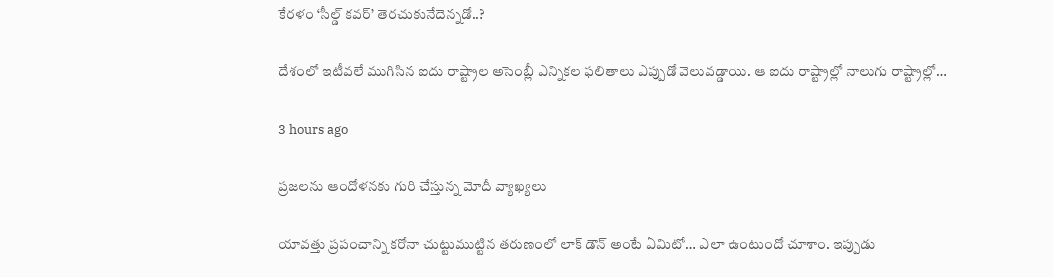కేరళం ‘సీల్డ్ కవర్’ తెరచుకునేదెన్నడో..?

దేశంలో ఇటీవలే ముగిసిన ఐదు రాష్ట్రాల అసెంబ్లీ ఎన్నికల ఫలితాలు ఎప్పుడో వెలువడ్డాయి. ఆ ఐదు రాష్ట్రాల్లో నాలుగు రాష్ట్రాల్లో…

3 hours ago

ప్రజలను ఆందోళనకు గురి చేస్తున్న మోదీ వ్యాఖ్యలు

యావత్తు ప్రపంచాన్ని కరోనా చుట్టుముట్టిన తరుణంలో లాక్ డౌన్ అంటే ఏమిటో… ఎలా ఉంటుందో చూశాం. ఇప్పుడు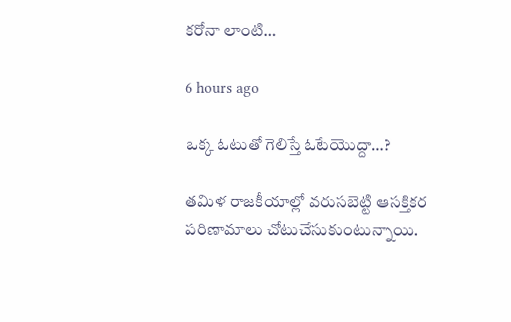కరోనా లాంటి…

6 hours ago

ఒక్క ఓటుతో గెలిస్తే ఓటేయొద్దా…?

తమిళ రాజకీయాల్లో వరుసబెట్టి ఆసక్తికర పరిణామాలు చోటుచేసుకుంటున్నాయి.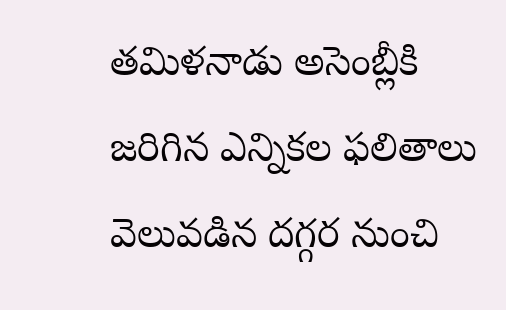తమిళనాడు అసెంబ్లీకి జరిగిన ఎన్నికల ఫలితాలు వెలువడిన దగ్గర నుంచి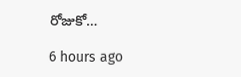రోజుకో…

6 hours ago